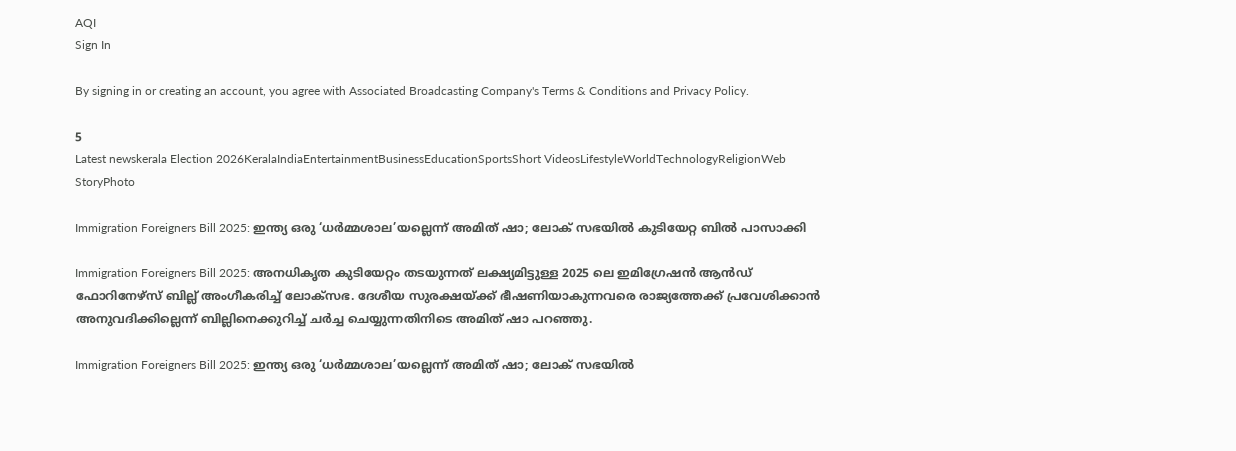AQI
Sign In

By signing in or creating an account, you agree with Associated Broadcasting Company's Terms & Conditions and Privacy Policy.

5
Latest newskerala Election 2026KeralaIndiaEntertainmentBusinessEducationSportsShort VideosLifestyleWorldTechnologyReligionWeb StoryPhoto

Immigration Foreigners Bill 2025: ഇന്ത്യ ഒരു ‘ധർമ്മശാല’യല്ലെന്ന് അമിത് ഷാ; ലോക് സഭയിൽ കുടിയേറ്റ ബിൽ പാസാക്കി

Immigration Foreigners Bill 2025: അനധികൃത കുടിയേറ്റം തടയുന്നത് ലക്ഷ്യമിട്ടുള്ള 2025 ലെ ഇമിഗ്രേഷൻ ആൻഡ് ഫോറിനേഴ്‌സ് ബില്ല് അംഗീകരിച്ച് ലോക്സഭ. ദേശീയ സുരക്ഷയ്ക്ക് ഭീഷണിയാകുന്നവരെ രാജ്യത്തേക്ക് പ്രവേശിക്കാൻ അനുവദിക്കില്ലെന്ന് ബില്ലിനെക്കുറിച്ച് ചർച്ച ചെയ്യുന്നതിനിടെ അമിത് ഷാ പറഞ്ഞു.

Immigration Foreigners Bill 2025: ഇന്ത്യ ഒരു ‘ധർമ്മശാല’യല്ലെന്ന് അമിത് ഷാ; ലോക് സഭയിൽ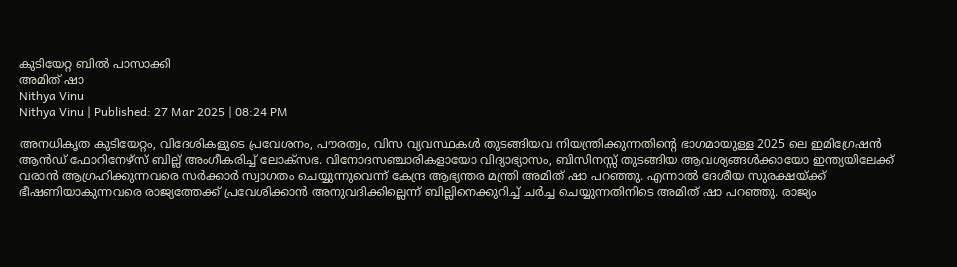കുടിയേറ്റ ബിൽ പാസാക്കി
അമിത് ഷാ
Nithya Vinu
Nithya Vinu | Published: 27 Mar 2025 | 08:24 PM

അനധികൃത കുടിയേറ്റം, വിദേശികളുടെ പ്രവേശനം, പൗരത്വം, വിസ വ്യവസ്ഥകൾ തുടങ്ങിയവ നിയന്ത്രിക്കുന്നതിന്റെ ഭാഗമായുള്ള 2025 ലെ ഇമിഗ്രേഷൻ ആൻഡ് ഫോറിനേഴ്‌സ് ബില്ല് അംഗീകരിച്ച് ലോക്സഭ. വിനോദസഞ്ചാരികളായോ വിദ്യാഭ്യാസം, ബിസിനസ്സ് തുടങ്ങിയ ആവശ്യങ്ങൾക്കായോ ഇന്ത്യയിലേക്ക് വരാൻ ആഗ്രഹിക്കുന്നവരെ സർക്കാർ സ്വാഗതം ചെയ്യുന്നുവെന്ന് കേന്ദ്ര ആഭ്യന്തര മന്ത്രി അമിത് ഷാ പറഞ്ഞു. എന്നാൽ ദേശീയ സുരക്ഷയ്ക്ക് ഭീഷണിയാകുന്നവരെ രാജ്യത്തേക്ക് പ്രവേശിക്കാൻ അനുവദിക്കില്ലെന്ന് ബില്ലിനെക്കുറിച്ച് ചർച്ച ചെയ്യുന്നതിനിടെ അമിത് ഷാ പറഞ്ഞു. രാജ്യം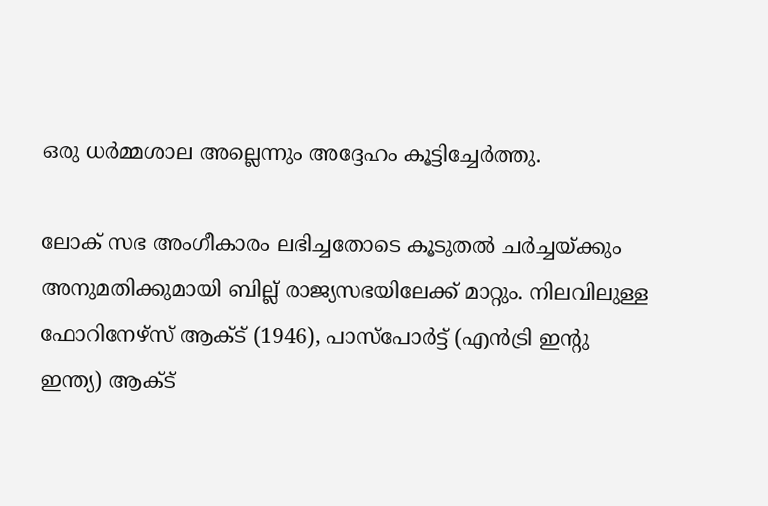ഒരു ധർമ്മശാല അല്ലെന്നും അദ്ദേഹം കൂട്ടിച്ചേർത്തു.

ലോക് സഭ അംഗീകാരം ലഭിച്ചതോടെ കൂടുതൽ ചർച്ചയ്ക്കും അനുമതിക്കുമായി ബില്ല് രാജ്യസഭയിലേക്ക് മാറ്റും. നിലവിലുള്ള ഫോറിനേഴ്സ് ആക്ട് (1946), പാസ്‌പോർട്ട് (എൻട്രി ഇന്റു ഇന്ത്യ) ആക്ട്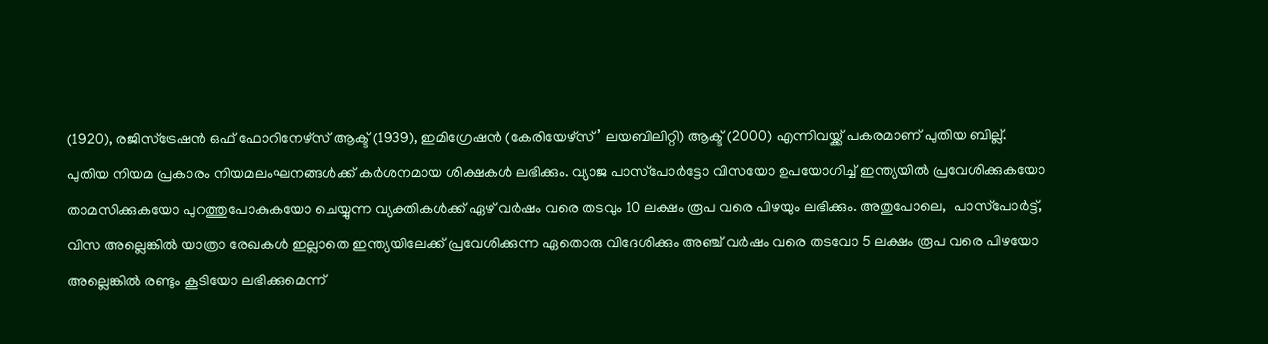(1920), രജിസ്‌ട്രേഷൻ ഒഫ് ഫോറിനേഴ്സ് ആക്ട് (1939), ഇമിഗ്രേഷൻ (കേരിയേഴ്സ്’ ലയബിലിറ്റി) ആക്ട് (2000) എന്നിവയ്ക്ക് പകരമാണ് പുതിയ ബില്ല്. പുതിയ നിയമ പ്രകാരം നിയമലംഘനങ്ങൾക്ക് കർശനമായ ശിക്ഷകൾ ലഭിക്കും. വ്യാജ പാസ്‌പോർട്ടോ വിസയോ ഉപയോഗിച്ച് ഇന്ത്യയിൽ പ്രവേശിക്കുകയോ താമസിക്കുകയോ പുറത്തുപോകുകയോ ചെയ്യുന്ന വ്യക്തികൾക്ക് ഏഴ് വർഷം വരെ തടവും 10 ലക്ഷം രൂപ വരെ പിഴയും ലഭിക്കും. അതുപോലെ,  പാസ്‌പോർട്ട്, വിസ അല്ലെങ്കിൽ യാത്രാ രേഖകൾ ഇല്ലാതെ ഇന്ത്യയിലേക്ക് പ്രവേശിക്കുന്ന ഏതൊരു വിദേശിക്കും അഞ്ച് വർഷം വരെ തടവോ 5 ലക്ഷം രൂപ വരെ പിഴയോ അല്ലെങ്കിൽ രണ്ടും കൂടിയോ ലഭിക്കുമെന്ന്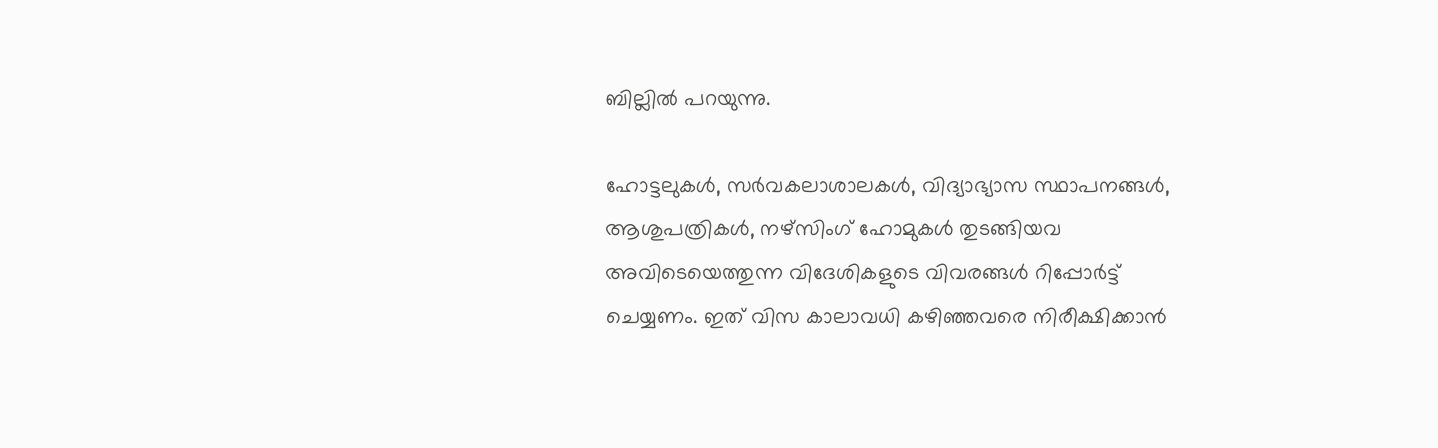ബില്ലിൽ പറയുന്നു.

ഹോട്ടലുകൾ, സർവകലാശാലകൾ, വിദ്യാഭ്യാസ സ്ഥാപനങ്ങൾ, ആശുപത്രികൾ, നഴ്‌സിംഗ് ഹോമുകൾ തുടങ്ങിയവ അവിടെയെത്തുന്ന വിദേശികളുടെ വിവരങ്ങൾ റിപ്പോർട്ട് ചെയ്യണം. ഇത് വിസ കാലാവധി കഴിഞ്ഞവരെ നിരീക്ഷിക്കാൻ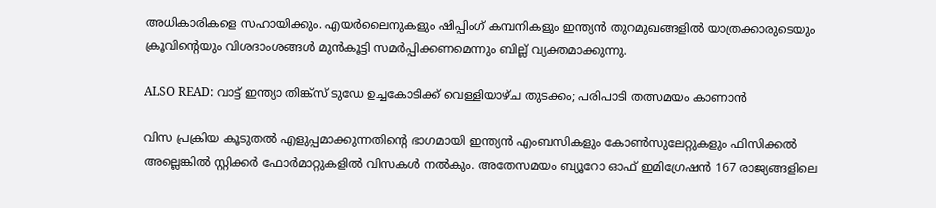അധികാരികളെ സഹായിക്കും. എയർലൈനുകളും ഷിപ്പിംഗ് കമ്പനികളും ഇന്ത്യൻ തുറമുഖങ്ങളിൽ യാത്രക്കാരുടെയും ക്രൂവിന്റെയും വിശദാംശങ്ങൾ മുൻകൂട്ടി സമർപ്പിക്കണമെന്നും ബില്ല് വ്യക്തമാക്കുന്നു.

ALSO READ: വാട്ട് ഇന്ത്യാ തിങ്ക്സ് ടുഡേ ഉച്ചകോടിക്ക് വെള്ളിയാഴ്ച തുടക്കം; പരിപാടി തത്സമയം കാണാൻ

വിസ പ്രക്രിയ കൂടുതൽ എളുപ്പമാക്കുന്നതിന്റെ ഭാഗമായി ഇന്ത്യൻ എംബസികളും കോൺസുലേറ്റുകളും ഫിസിക്കൽ അല്ലെങ്കിൽ സ്റ്റിക്കർ ഫോർമാറ്റുകളിൽ വിസകൾ നൽകും. അതേസമയം ബ്യൂറോ ഓഫ് ഇമിഗ്രേഷൻ 167 രാജ്യങ്ങളിലെ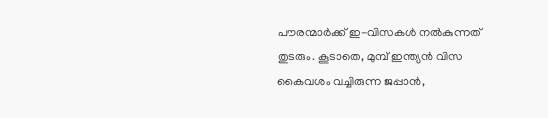പൗരന്മാർക്ക് ഇ-വിസകൾ നൽകുന്നത് തുടരും. കൂടാതെ, മുമ്പ് ഇന്ത്യൻ വിസ കൈവശം വച്ചിരുന്ന ജപ്പാൻ,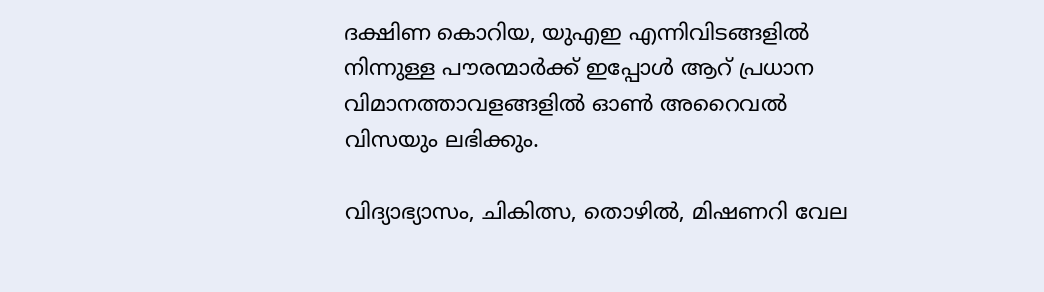ദക്ഷിണ കൊറിയ, യുഎഇ എന്നിവിടങ്ങളിൽ നിന്നുള്ള പൗരന്മാർക്ക് ഇപ്പോൾ ആറ് പ്രധാന വിമാനത്താവളങ്ങളിൽ ഓൺ അറൈവൽ വിസയും ലഭിക്കും.

വിദ്യാഭ്യാസം, ചികിത്സ, തൊഴിൽ, മിഷണറി വേല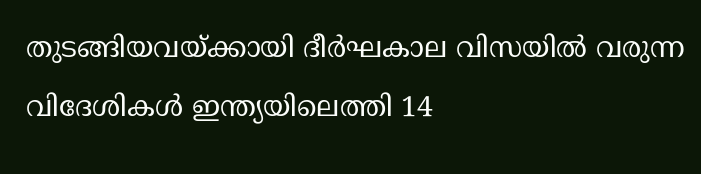തുടങ്ങിയവയ്ക്കായി ദീർഘകാല വിസയിൽ വരുന്ന വിദേശികൾ ഇന്ത്യയിലെത്തി 14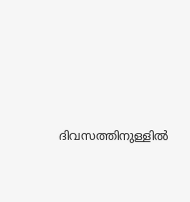ദിവസത്തിനുള്ളിൽ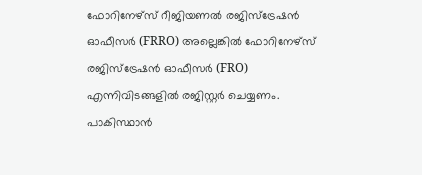ഫോറിനേഴ്‌സ് റീജിയണൽ രജിസ്ട്രേഷൻ ഓഫീസർ (FRRO) അല്ലെങ്കിൽ ഫോറിനേഴ്‌സ് രജിസ്ട്രേഷൻ ഓഫീസർ (FRO) എന്നിവിടങ്ങളിൽ രജിസ്റ്റർ ചെയ്യണം. പാകിസ്ഥാൻ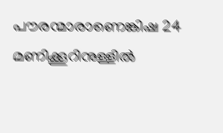പൗരന്മാരാണെങ്കിഷ 24 മണിക്കൂറിനുള്ളിൽ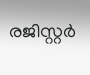രജിസ്റ്റർ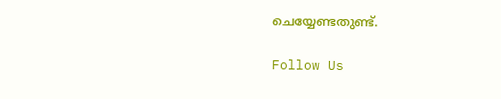ചെയ്യേണ്ടതുണ്ട്.

Follow Us